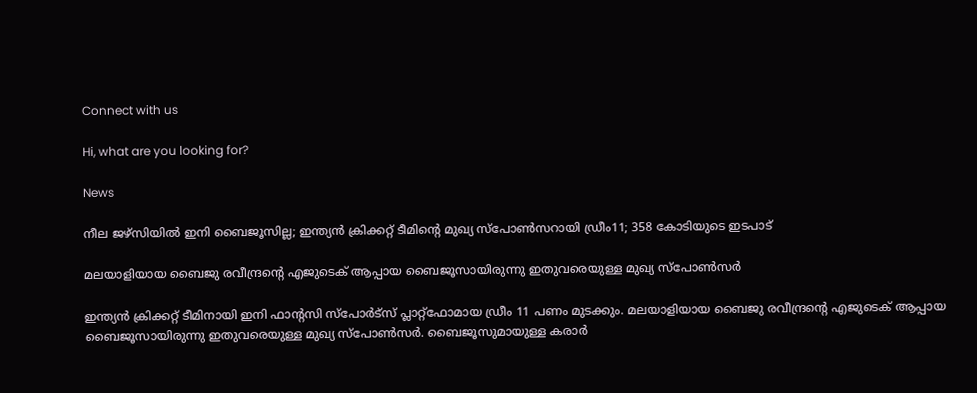Connect with us

Hi, what are you looking for?

News

നീല ജഴ്സിയില്‍ ഇനി ബൈജൂസില്ല; ഇന്ത്യന്‍ ക്രിക്കറ്റ് ടീമിന്റെ മുഖ്യ സ്പോണ്‍സറായി ഡ്രീം11; 358 കോടിയുടെ ഇടപാട്

മലയാളിയായ ബൈജു രവീന്ദ്രന്റെ എജുടെക് ആപ്പായ ബൈജൂസായിരുന്നു ഇതുവരെയുള്ള മുഖ്യ സ്പോണ്‍സര്‍

ഇന്ത്യന്‍ ക്രിക്കറ്റ് ടീമിനായി ഇനി ഫാന്റസി സ്പോര്‍ട്സ് പ്ലാറ്റ്ഫോമായ ഡ്രീം 11 പണം മുടക്കും. മലയാളിയായ ബൈജു രവീന്ദ്രന്റെ എജുടെക് ആപ്പായ ബൈജൂസായിരുന്നു ഇതുവരെയുള്ള മുഖ്യ സ്പോണ്‍സര്‍. ബൈജൂസുമായുള്ള കരാര്‍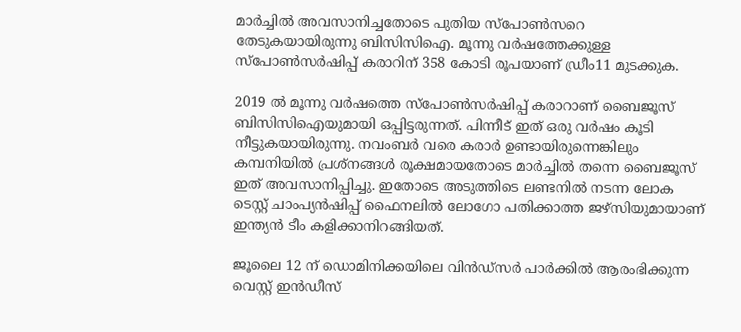മാര്‍ച്ചില്‍ അവസാനിച്ചതോടെ പുതിയ സ്പോണ്‍സറെ തേടുകയായിരുന്നു ബിസിസിഐ. മൂന്നു വര്‍ഷത്തേക്കുള്ള സ്പോണ്‍സര്‍ഷിപ്പ് കരാറിന് 358 കോടി രൂപയാണ് ഡ്രീം11 മുടക്കുക.

2019 ല്‍ മൂന്നു വര്‍ഷത്തെ സ്പോണ്‍സര്‍ഷിപ്പ് കരാറാണ് ബൈജൂസ് ബിസിസിഐയുമായി ഒപ്പിട്ടരുന്നത്. പിന്നീട് ഇത് ഒരു വര്‍ഷം കൂടി നീട്ടുകയായിരുന്നു. നവംബര്‍ വരെ കരാര്‍ ഉണ്ടായിരുന്നെങ്കിലും കമ്പനിയില്‍ പ്രശ്നങ്ങള്‍ രൂക്ഷമായതോടെ മാര്‍ച്ചില്‍ തന്നെ ബൈജൂസ് ഇത് അവസാനിപ്പിച്ചു. ഇതോടെ അടുത്തിടെ ലണ്ടനില്‍ നടന്ന ലോക ടെസ്റ്റ് ചാംപ്യന്‍ഷിപ്പ് ഫൈനലില്‍ ലോഗോ പതിക്കാത്ത ജഴ്സിയുമായാണ് ഇന്ത്യന്‍ ടീം കളിക്കാനിറങ്ങിയത്.

ജൂലൈ 12 ന് ഡൊമിനിക്കയിലെ വിന്‍ഡ്‌സര്‍ പാര്‍ക്കില്‍ ആരംഭിക്കുന്ന വെസ്റ്റ് ഇന്‍ഡീസ്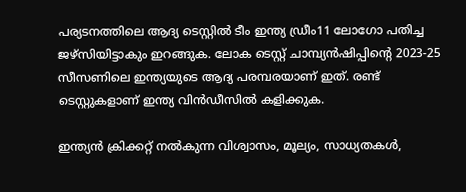പര്യടനത്തിലെ ആദ്യ ടെസ്റ്റില്‍ ടീം ഇന്ത്യ ഡ്രീം11 ലോഗോ പതിച്ച ജഴ്സിയിട്ടാകും ഇറങ്ങുക. ലോക ടെസ്റ്റ് ചാമ്പ്യന്‍ഷിപ്പിന്റെ 2023-25 സീസണിലെ ഇന്ത്യയുടെ ആദ്യ പരമ്പരയാണ് ഇത്. രണ്ട് ടെസ്റ്റുകളാണ് ഇന്ത്യ വിന്‍ഡീസില്‍ കളിക്കുക.

ഇന്ത്യന്‍ ക്രിക്കറ്റ് നല്‍കുന്ന വിശ്വാസം, മൂല്യം, സാധ്യതകള്‍,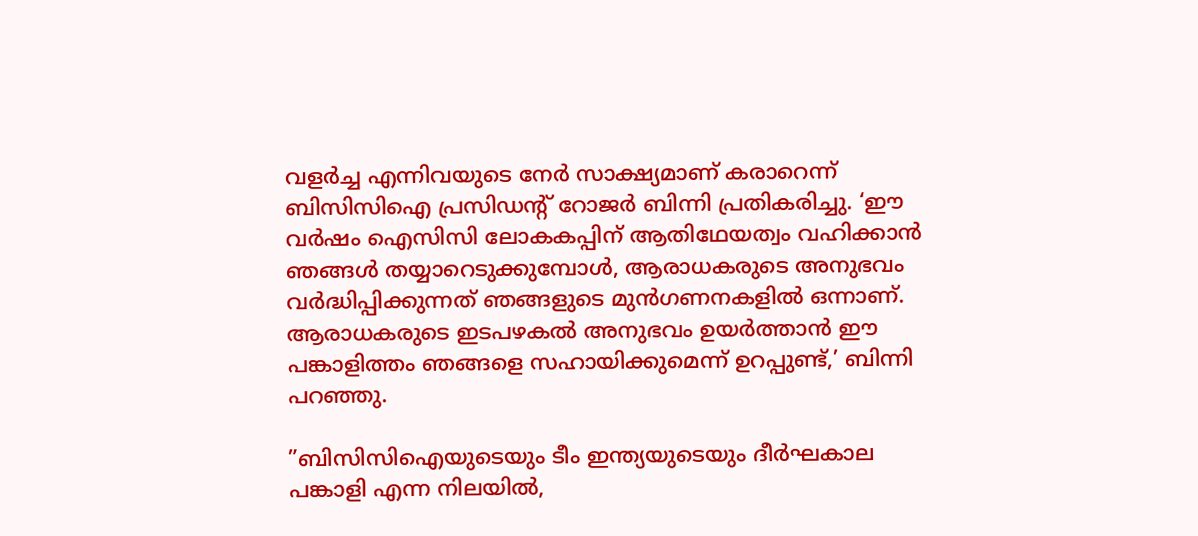വളര്‍ച്ച എന്നിവയുടെ നേര്‍ സാക്ഷ്യമാണ് കരാറെന്ന് ബിസിസിഐ പ്രസിഡന്റ് റോജര്‍ ബിന്നി പ്രതികരിച്ചു. ‘ഈ വര്‍ഷം ഐസിസി ലോകകപ്പിന് ആതിഥേയത്വം വഹിക്കാന്‍ ഞങ്ങള്‍ തയ്യാറെടുക്കുമ്പോള്‍, ആരാധകരുടെ അനുഭവം വര്‍ദ്ധിപ്പിക്കുന്നത് ഞങ്ങളുടെ മുന്‍ഗണനകളില്‍ ഒന്നാണ്. ആരാധകരുടെ ഇടപഴകല്‍ അനുഭവം ഉയര്‍ത്താന്‍ ഈ പങ്കാളിത്തം ഞങ്ങളെ സഹായിക്കുമെന്ന് ഉറപ്പുണ്ട്,’ ബിന്നി പറഞ്ഞു.

”ബിസിസിഐയുടെയും ടീം ഇന്ത്യയുടെയും ദീര്‍ഘകാല പങ്കാളി എന്ന നിലയില്‍,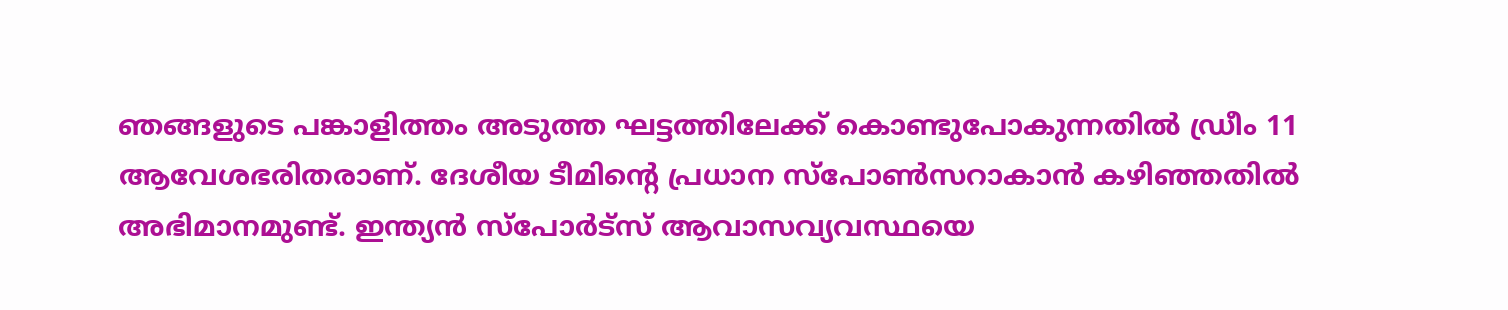ഞങ്ങളുടെ പങ്കാളിത്തം അടുത്ത ഘട്ടത്തിലേക്ക് കൊണ്ടുപോകുന്നതില്‍ ഡ്രീം 11 ആവേശഭരിതരാണ്. ദേശീയ ടീമിന്റെ പ്രധാന സ്‌പോണ്‍സറാകാന്‍ കഴിഞ്ഞതില്‍ അഭിമാനമുണ്ട്. ഇന്ത്യന്‍ സ്‌പോര്‍ട്‌സ് ആവാസവ്യവസ്ഥയെ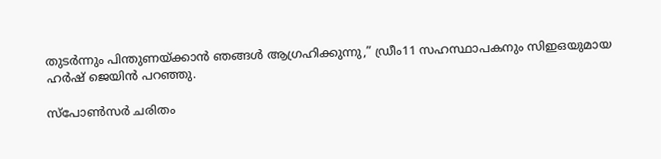തുടര്‍ന്നും പിന്തുണയ്ക്കാന്‍ ഞങ്ങള്‍ ആഗ്രഹിക്കുന്നു,” ഡ്രീം11 സഹസ്ഥാപകനും സിഇഒയുമായ ഹര്‍ഷ് ജെയിന്‍ പറഞ്ഞു.

സ്പോണ്‍സര്‍ ചരിതം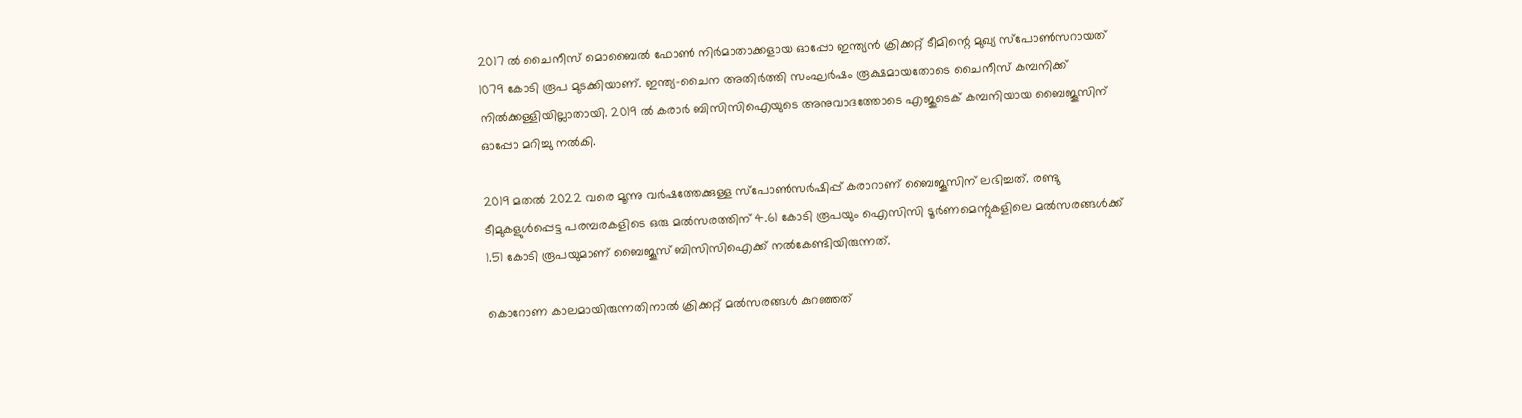2017 ല്‍ ചൈനീസ് മൊബൈല്‍ ഫോണ്‍ നിര്‍മാതാക്കളായ ഓപ്പോ ഇന്ത്യന്‍ ക്രിക്കറ്റ് ടീമിന്റെ മുഖ്യ സ്പോണ്‍സറായത് 1079 കോടി രൂപ മുടക്കിയാണ്. ഇന്ത്യ-ചൈന അതിര്‍ത്തി സംഘര്‍ഷം രൂക്ഷമായതോടെ ചൈനീസ് കമ്പനിക്ക് നില്‍ക്കള്ളിയില്ലാതായി. 2019 ല്‍ കരാര്‍ ബിസിസിഐയുടെ അനുവാദത്തോടെ എജുടെക് കമ്പനിയായ ബൈജൂസിന് ഓപ്പോ മറിച്ചു നല്‍കി.

2019 മതല്‍ 2022 വരെ മൂന്നു വര്‍ഷത്തേക്കുള്ള സ്പോണ്‍സര്‍ഷിപ്പ് കരാറാണ് ബൈജൂസിന് ലഭിച്ചത്. രണ്ടു ടീമുകളുള്‍പ്പെട്ട പരമ്പരകളിടെ ഒരു മല്‍സരത്തിന് 4.61 കോടി രൂപയും ഐസിസി ടൂര്‍ണമെന്റുകളിലെ മല്‍സരങ്ങള്‍ക്ക് 1.51 കോടി രൂപയുമാണ് ബൈജൂസ് ബിസിസിഐക്ക് നല്‍കേണ്ടിയിരുന്നത്.

കൊറോണ കാലമായിരുന്നതിനാല്‍ ക്രിക്കറ്റ് മല്‍സരങ്ങള്‍ കുറഞ്ഞത്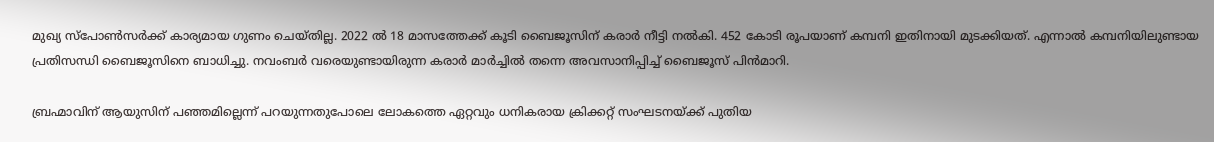മുഖ്യ സ്പോണ്‍സര്‍ക്ക് കാര്യമായ ഗുണം ചെയ്തില്ല. 2022 ല്‍ 18 മാസത്തേക്ക് കൂടി ബൈജൂസിന് കരാര്‍ നീട്ടി നല്‍കി. 452 കോടി രൂപയാണ് കമ്പനി ഇതിനായി മുടക്കിയത്. എന്നാല്‍ കമ്പനിയിലുണ്ടായ പ്രതിസന്ധി ബൈജൂസിനെ ബാധിച്ചു. നവംബര്‍ വരെയുണ്ടായിരുന്ന കരാര്‍ മാര്‍ച്ചില്‍ തന്നെ അവസാനിപ്പിച്ച് ബൈജൂസ് പിന്‍മാറി.

ബ്രഹ്മാവിന് ആയുസിന് പഞ്ഞമില്ലെന്ന് പറയുന്നതുപോലെ ലോകത്തെ ഏറ്റവും ധനികരായ ക്രിക്കറ്റ് സംഘടനയ്ക്ക് പുതിയ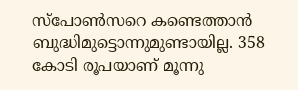സ്പോണ്‍സറെ കണ്ടെത്താന്‍ ബുദ്ധിമുട്ടൊന്നുമുണ്ടായില്ല. 358 കോടി രൂപയാണ് മൂന്നു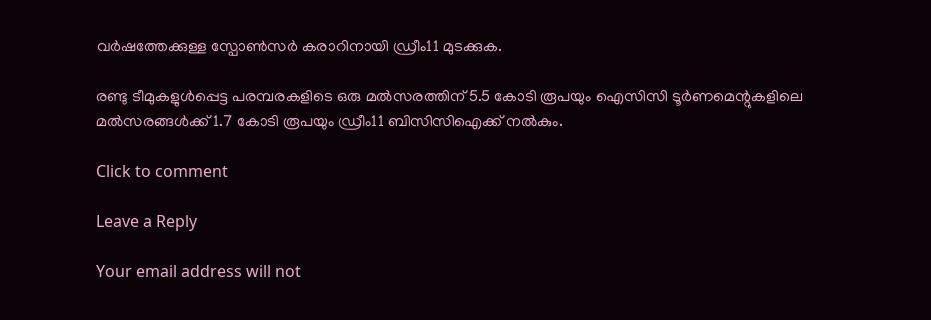വര്‍ഷത്തേക്കുള്ള സ്പോണ്‍സര്‍ കരാറിനായി ഡ്രീം11 മുടക്കുക.

രണ്ടു ടീമുകളുള്‍പ്പെട്ട പരമ്പരകളിടെ ഒരു മല്‍സരത്തിന് 5.5 കോടി രൂപയും ഐസിസി ടൂര്‍ണമെന്റുകളിലെ മല്‍സരങ്ങള്‍ക്ക് 1.7 കോടി രൂപയും ഡ്രീം11 ബിസിസിഐക്ക് നല്‍കും.

Click to comment

Leave a Reply

Your email address will not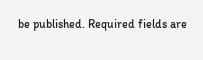be published. Required fields are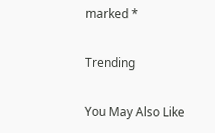marked *

Trending

You May Also Like